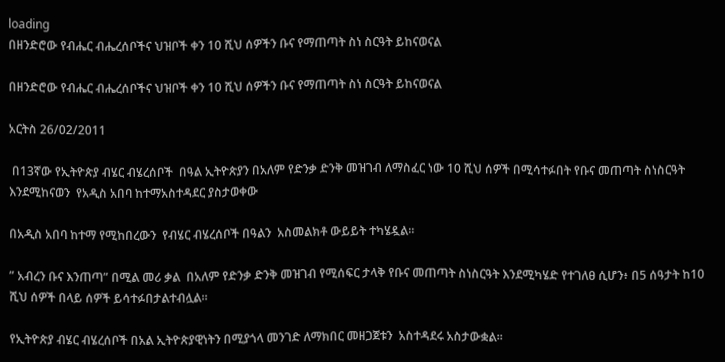loading
በዘንድሮው የብሔር ብሔረሰቦችና ህዝቦች ቀን 10 ሺህ ሰዎችን ቡና የማጠጣት ስነ ስርዓት ይከናወናል

በዘንድሮው የብሔር ብሔረሰቦችና ህዝቦች ቀን 10 ሺህ ሰዎችን ቡና የማጠጣት ስነ ስርዓት ይከናወናል

አርትስ 26/02/2011

 በ13ኛው የኢትዮጵያ ብሄር ብሄረሰቦች  በዓል ኢትዮጵያን በአለም የድንቃ ድንቅ መዝገብ ለማስፈር ነው 10 ሺህ ሰዎች በሚሳተፉበት የቡና መጠጣት ስነስርዓት እንደሚከናወን  የአዲስ አበባ ከተማአስተዳደር ያስታወቀው

በአዲስ አበባ ከተማ የሚከበረውን  የብሄር ብሄረሰቦች በዓልን  አስመልክቶ ውይይት ተካሄዷል።

” አብረን ቡና እንጠጣ” በሚል መሪ ቃል  በአለም የድንቃ ድንቅ መዝገብ የሚሰፍር ታላቅ የቡና መጠጣት ስነስርዓት እንደሚካሄድ የተገለፀ ሲሆን፥ በ5 ሰዓታት ከ10 ሺህ ሰዎች በላይ ሰዎች ይሳተፉበታልተብሏል።

የኢትዮጵያ ብሄር ብሄረሰቦች በአል ኢትዮጵያዊነትን በሚያጎላ መንገድ ለማክበር መዘጋጀቱን  አስተዳደሩ አስታውቋል፡፡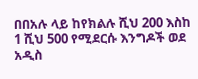በበአሉ ላይ ከየክልሉ ሺህ 200 እስከ 1 ሺህ 500 የሚደርሱ እንግዶች ወደ  አዲስ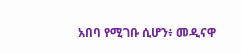አበባ የሚገቡ ሲሆን፥ መዲናዋ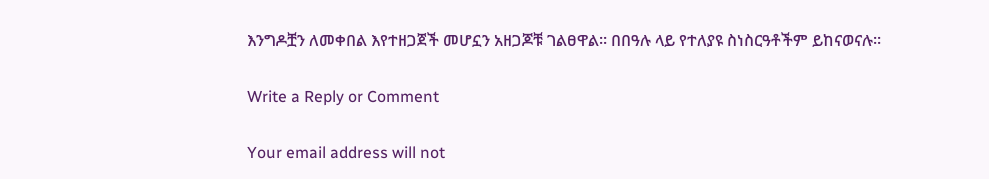እንግዶቿን ለመቀበል እየተዘጋጀች መሆኗን አዘጋጆቹ ገልፀዋል፡፡ በበዓሉ ላይ የተለያዩ ስነስርዓቶችም ይከናወናሉ፡፡

Write a Reply or Comment

Your email address will not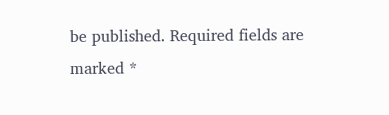be published. Required fields are marked *